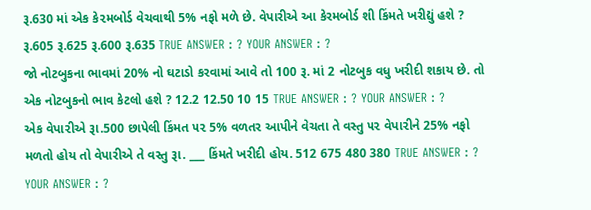રૂ.630 માં એક કે૨મબોર્ડ વેચવાથી 5% નફો મળે છે. વેપારીએ આ કેરમબોર્ડ શી કિંમતે ખરીદ્યું હશે ? રૂ.605 રૂ.625 રૂ.600 રૂ.635 TRUE ANSWER : ? YOUR ANSWER : ?
જો નોટબુકના ભાવમાં 20% નો ઘટાડો કરવામાં આવે તો 100 રૂ. માં 2 નોટબુક વધુ ખરીદી શકાય છે. તો એક નોટબુકનો ભાવ કેટલો હશે ? 12.2 12.50 10 15 TRUE ANSWER : ? YOUR ANSWER : ?
એક વેપા૨ીએ રૂા.500 છાપેલી કિંમત ૫૨ 5% વળતર આપીને વેચતા તે વસ્તુ ૫૨ વેપા૨ીને 25% નફો મળતો હોય તો વેપારીએ તે વસ્તુ રૂા. ___ કિંમતે ખરીદી હોય. 512 675 480 380 TRUE ANSWER : ? YOUR ANSWER : ?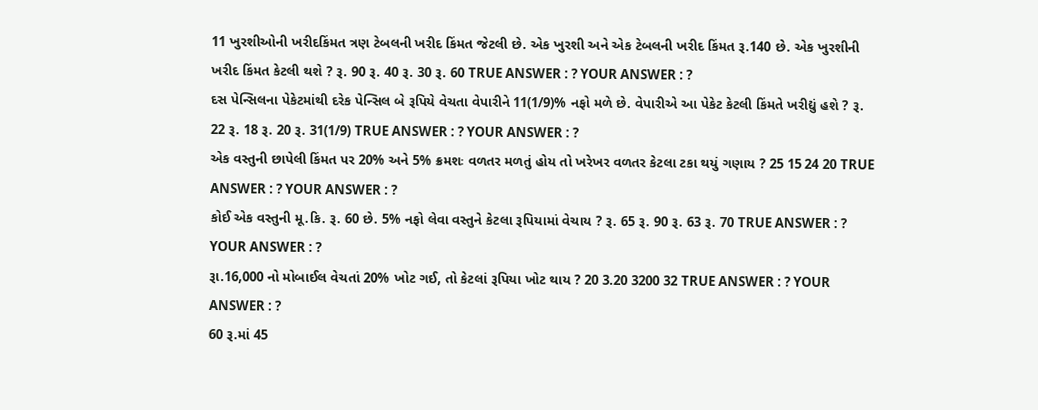11 ખુરશીઓની ખરીદકિંમત ત્રણ ટેબલની ખરીદ કિંમત જેટલી છે. એક ખુરશી અને એક ટેબલની ખરીદ કિંમત રૂ.140 છે. એક ખુરશીની ખરીદ કિંમત કેટલી થશે ? રૂ. 90 રૂ. 40 રૂ. 30 રૂ. 60 TRUE ANSWER : ? YOUR ANSWER : ?
દસ પેન્સિલના પેકેટમાંથી દરેક પેન્સિલ બે રૂપિયે વેચતા વેપારીને 11(1/9)% નફો મળે છે. વેપારીએ આ પેકેટ કેટલી કિંમતે ખરીદ્યું હશે ? રૂ. 22 રૂ. 18 રૂ. 20 રૂ. 31(1/9) TRUE ANSWER : ? YOUR ANSWER : ?
એક વસ્તુની છાપેલી કિંમત પર 20% અને 5% ક્રમશઃ વળતર મળતું હોય તો ખરેખર વળતર કેટલા ટકા થયું ગણાય ? 25 15 24 20 TRUE ANSWER : ? YOUR ANSWER : ?
કોઈ એક વસ્તુની મૂ.કિ. રૂ. 60 છે. 5% નફો લેવા વસ્તુને કેટલા રૂપિયામાં વેચાય ? રૂ. 65 રૂ. 90 રૂ. 63 રૂ. 70 TRUE ANSWER : ? YOUR ANSWER : ?
રૂા.16,000 નો મોબાઈલ વેચતાં 20% ખોટ ગઈ, તો કેટલાં રૂપિયા ખોટ થાય ? 20 3.20 3200 32 TRUE ANSWER : ? YOUR ANSWER : ?
60 રૂ.માં 45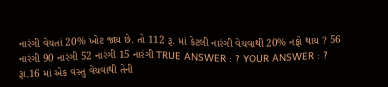નારંગી વેચતાં 20% ખોટ જાય છે. તો 112 રૂ. માં કેટલી નારંગી વેચવાથી 20% નફો થાય ? 56 નારંગી 90 નારંગી 52 નારંગી 15 નારંગી TRUE ANSWER : ? YOUR ANSWER : ?
રૂા.16 માં એક વસ્તુ વેચવાથી તેની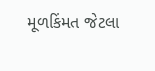મૂળકિંમત જેટલા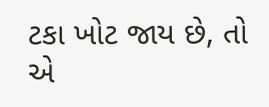ટકા ખોટ જાય છે, તો એ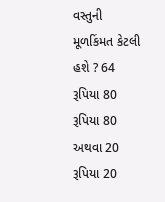વસ્તુની મૂળકિંમત કેટલી હશે ? 64 રૂપિયા 80 રૂપિયા 80 અથવા 20 રૂપિયા 20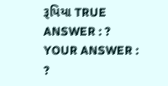રૂપિયા TRUE ANSWER : ? YOUR ANSWER : ?